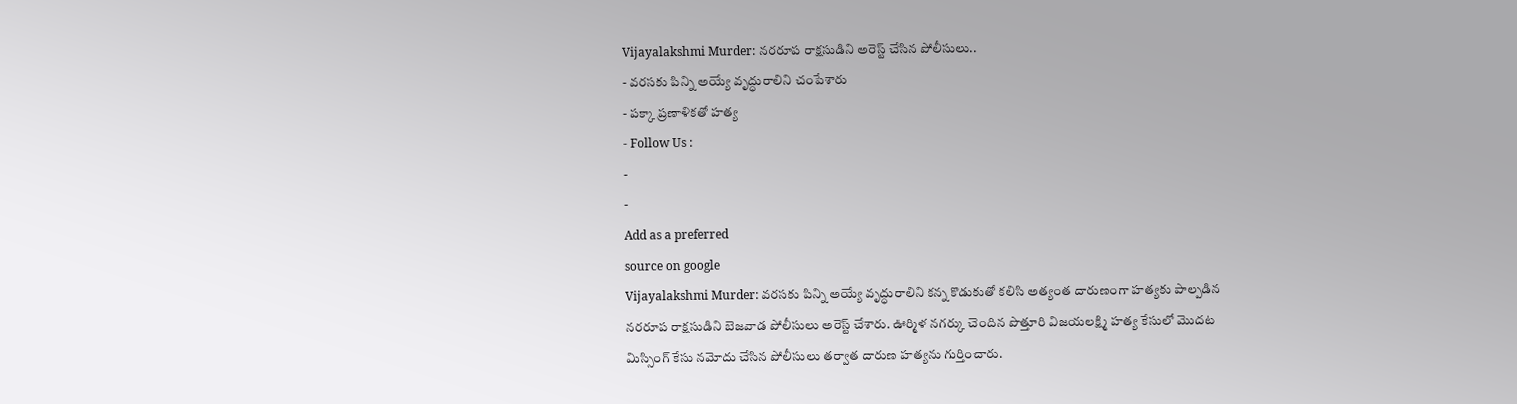Vijayalakshmi Murder: నరరూప రాక్షసుడిని అరెస్ట్ చేసిన పోలీసులు..
- వరసకు పిన్ని అయ్యే వృద్ధురాలిని చంపేశారు
- పక్కా ప్రణాళికతో హత్య
- Follow Us :
-
-
Add as a preferred
source on google
Vijayalakshmi Murder: వరసకు పిన్ని అయ్యే వృద్ధురాలిని కన్న కొడుకుతో కలిసి అత్యంత దారుణంగా హత్యకు పాల్పడిన నరరూప రాక్షసుడిని బెజవాడ పోలీసులు అరెస్ట్ చేశారు. ఊర్మిళ నగర్కు చెందిన పొత్తూరి విజయలక్ష్మి హత్య కేసులో మొదట మిస్సింగ్ కేసు నమోదు చేసిన పోలీసులు తర్వాత దారుణ హత్యను గుర్తించారు.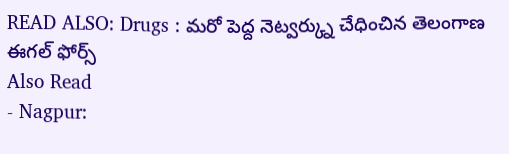READ ALSO: Drugs : మరో పెద్ద నెట్వర్క్ను చేధించిన తెలంగాణ ఈగల్ ఫోర్స్
Also Read
- Nagpur: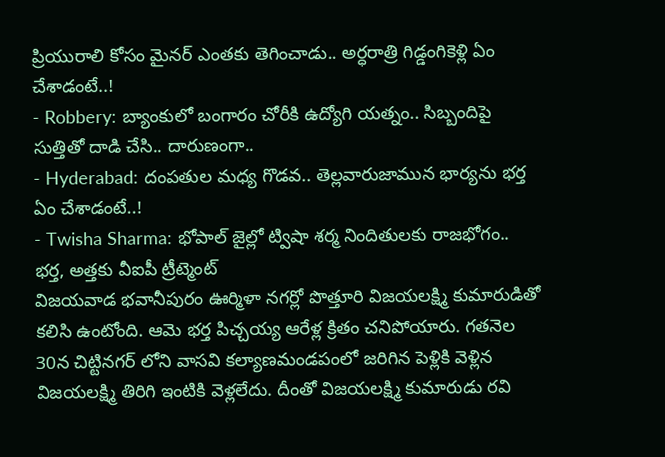ప్రియురాలి కోసం మైనర్ ఎంతకు తెగించాడు.. అర్ధరాత్రి గిడ్డంగికెళ్లి ఏం చేశాడంటే..!
- Robbery: బ్యాంకులో బంగారం చోరీకి ఉద్యోగి యత్నం.. సిబ్బందిపై సుత్తితో దాడి చేసి.. దారుణంగా..
- Hyderabad: దంపతుల మధ్య గొడవ.. తెల్లవారుజామున భార్యను భర్త ఏం చేశాడంటే..!
- Twisha Sharma: భోపాల్ జైల్లో ట్విషా శర్మ నిందితులకు రాజభోగం.. భర్త, అత్తకు వీఐపీ ట్రీట్మెంట్
విజయవాడ భవానీపురం ఊర్మిళా నగర్లో పొత్తూరి విజయలక్ష్మి కుమారుడితో కలిసి ఉంటోంది. ఆమె భర్త పిచ్చయ్య ఆరేళ్ల క్రితం చనిపోయారు. గతనెల 30న చిట్టినగర్ లోని వాసవి కల్యాణమండపంలో జరిగిన పెళ్లికి వెళ్లిన విజయలక్ష్మి తిరిగి ఇంటికి వెళ్లలేదు. దీంతో విజయలక్ష్మి కుమారుడు రవి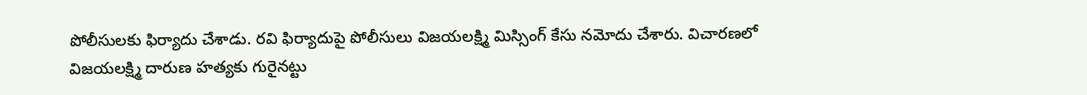పోలీసులకు ఫిర్యాదు చేశాడు. రవి ఫిర్యాదుపై పోలీసులు విజయలక్ష్మి మిస్సింగ్ కేసు నమోదు చేశారు. విచారణలో విజయలక్ష్మి దారుణ హత్యకు గురైనట్టు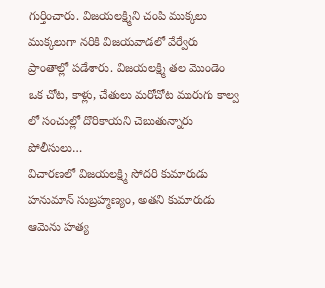గుర్తించారు. విజయలక్ష్మిని చంపి ముక్కలు ముక్కలుగా నరికి విజయవాడలో వేర్వేరు ప్రాంతాల్లో పడేశారు. విజయలక్ష్మి తల మొండెం ఒక చోట, కాళ్లు, చేతులు మరోచోట మురుగు కాల్వ లో సంచుల్లో దొరికాయని చెబుతున్నారు పోలీసులు…
విచారణలో విజయలక్ష్మి సోదరి కుమారుడు హనుమాన్ సుబ్రహ్మణ్యం, అతని కుమారుడు ఆమెను హత్య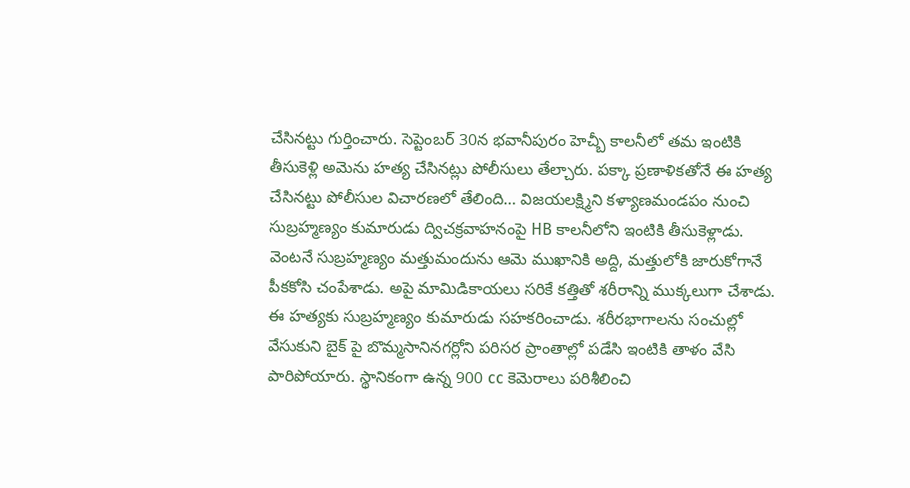చేసినట్టు గుర్తించారు. సెప్టెంబర్ 30న భవానీపురం హెచ్బీ కాలనీలో తమ ఇంటికి తీసుకెళ్లి అమెను హత్య చేసినట్లు పోలీసులు తేల్చారు. పక్కా ప్రణాళికతోనే ఈ హత్య చేసినట్టు పోలీసుల విచారణలో తేలింది… విజయలక్ష్మిని కళ్యాణమండపం నుంచి సుబ్రహ్మణ్యం కుమారుడు ద్విచక్రవాహనంపై HB కాలనీలోని ఇంటికి తీసుకెళ్లాడు. వెంటనే సుబ్రహ్మణ్యం మత్తుమందును ఆమె ముఖానికి అద్ది, మత్తులోకి జారుకోగానే పీకకోసి చంపేశాడు. అపై మామిడికాయలు సరికే కత్తితో శరీరాన్ని ముక్కలుగా చేశాడు. ఈ హత్యకు సుబ్రహ్మణ్యం కుమారుడు సహకరించాడు. శరీరభాగాలను సంచుల్లో వేసుకుని బైక్ పై బొమ్మసానినగర్లోని పరిసర ప్రాంతాల్లో పడేసి ఇంటికి తాళం వేసి పారిపోయారు. స్థానికంగా ఉన్న 900 cc కెమెరాలు పరిశీలించి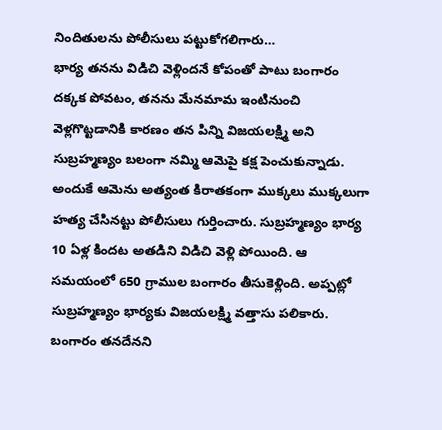నిందితులను పోలీసులు పట్టుకోగలిగారు…
భార్య తనను విడిచి వెళ్లిందనే కోపంతో పాటు బంగారం దక్కక పోవటం, తనను మేనమామ ఇంటినుంచి వెళ్లగొట్టడానికి కారణం తన పిన్ని విజయలక్ష్మి అని సుబ్రహ్మణ్యం బలంగా నమ్మి ఆమెపై కక్ష పెంచుకున్నాడు. అందుకే ఆమెను అత్యంత కిరాతకంగా ముక్కలు ముక్కలుగా హత్య చేసినట్టు పోలీసులు గుర్తించారు. సుబ్రహ్మణ్యం భార్య 10 ఏళ్ల కిందట అతడిని విడిచి వెళ్లి పోయింది. ఆ సమయంలో 650 గ్రాముల బంగారం తీసుకెళ్లింది. అప్పట్లో సుబ్రహ్మణ్యం భార్యకు విజయలక్ష్మి వత్తాసు పలికారు. బంగారం తనదేనని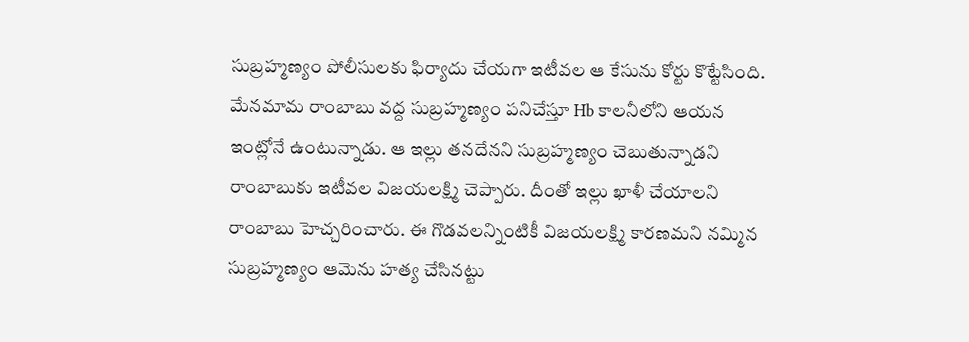సుబ్రహ్మణ్యం పోలీసులకు ఫిర్యాదు చేయగా ఇటీవల ఆ కేసును కోర్టు కొట్టేసింది. మేనమామ రాంబాబు వద్ద సుబ్రహ్మణ్యం పనిచేస్తూ Hb కాలనీలోని ఆయన ఇంట్లోనే ఉంటున్నాడు. ఆ ఇల్లు తనదేనని సుబ్రహ్మణ్యం చెబుతున్నాడని రాంబాబుకు ఇటీవల విజయలక్ష్మి చెప్పారు. దీంతో ఇల్లు ఖాళీ చేయాలని రాంబాబు హెచ్చరించారు. ఈ గొడవలన్నింటికీ విజయలక్ష్మి కారణమని నమ్మిన సుబ్రహ్మణ్యం ఆమెను హత్య చేసినట్టు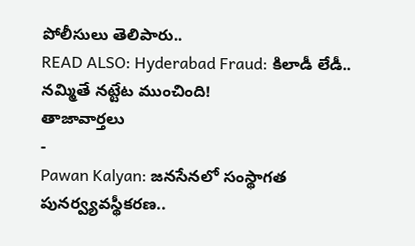పోలీసులు తెలిపారు..
READ ALSO: Hyderabad Fraud: కిలాడీ లేడీ.. నమ్మితే నట్టేట ముంచింది!
తాజావార్తలు
-
Pawan Kalyan: జనసేనలో సంస్థాగత పునర్వ్యవస్థీకరణ..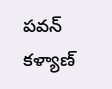పవన్ కళ్యాణ్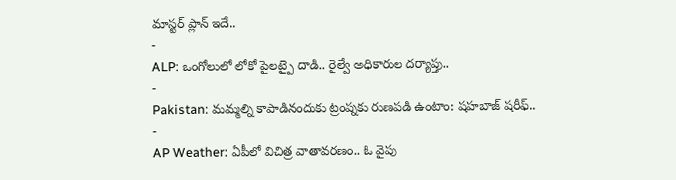మాస్టర్ ప్లాన్ ఇదే..
-
ALP: ఒంగోలులో లోకో పైలట్పై దాడి.. రైల్వే అధికారుల దర్యాప్తు..
-
Pakistan: మమ్మల్ని కాపాడినందుకు ట్రంప్నకు రుణపడి ఉంటాం: షహబాజ్ షరీఫ్..
-
AP Weather: ఏపీలో విచిత్ర వాతావరణం.. ఓ వైపు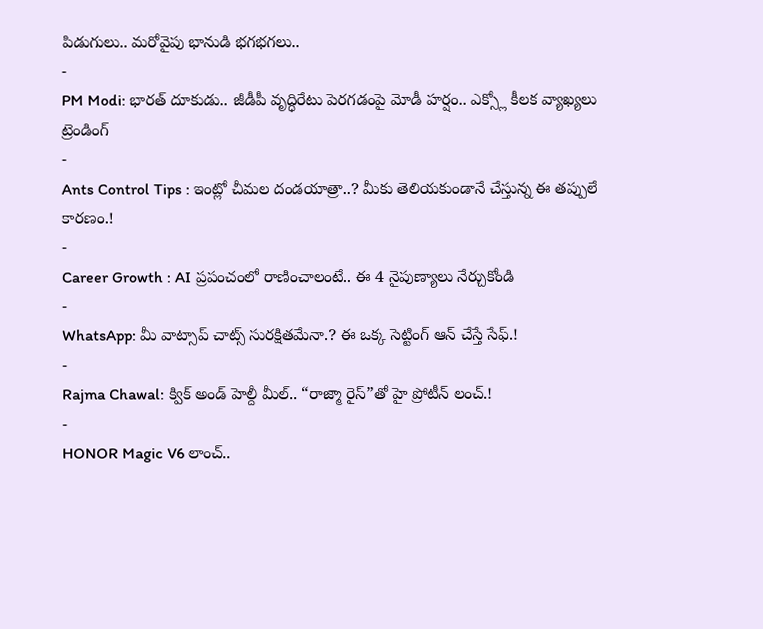పిడుగులు.. మరోవైపు భానుడి భగభగలు..
-
PM Modi: భారత్ దూకుడు.. జీడీపీ వృద్ధిరేటు పెరగడంపై మోడీ హర్షం.. ఎక్స్లో కీలక వ్యాఖ్యలు
ట్రెండింగ్
-
Ants Control Tips : ఇంట్లో చీమల దండయాత్రా..? మీకు తెలియకుండానే చేస్తున్న ఈ తప్పులే కారణం.!
-
Career Growth : AI ప్రపంచంలో రాణించాలంటే.. ఈ 4 నైపుణ్యాలు నేర్చుకోండి
-
WhatsApp: మీ వాట్సాప్ చాట్స్ సురక్షితమేనా.? ఈ ఒక్క సెట్టింగ్ ఆన్ చేస్తే సేఫ్.!
-
Rajma Chawal: క్విక్ అండ్ హెల్దీ మీల్.. “రాజ్మా రైస్”తో హై ప్రోటీన్ లంచ్.!
-
HONOR Magic V6 లాంచ్..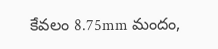కేవలం 8.75mm మందం,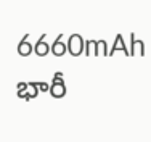6660mAh భారీ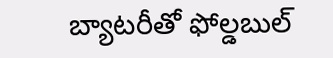బ్యాటరీతో ఫోల్డబుల్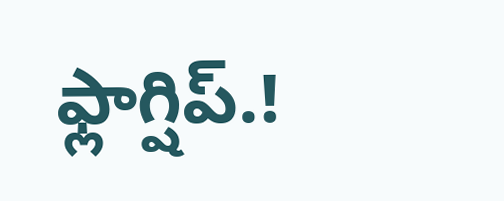ఫ్లాగ్షిప్.!